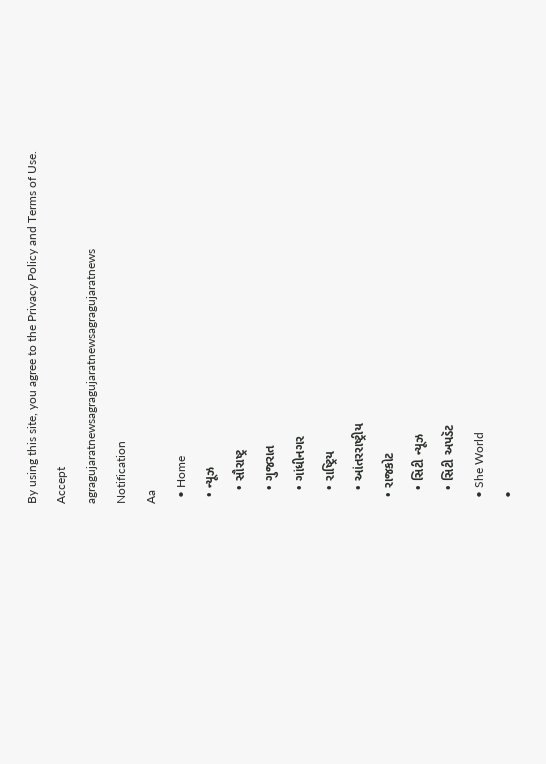By using this site, you agree to the Privacy Policy and Terms of Use.
Accept
agragujaratnewsagragujaratnewsagragujaratnews
Notification
Aa
  • Home
  • ન્યૂઝ
    • સૌરાષ્ટ્ર
    • ગુજરાત
    • ગાંધીનગર
    • રાષ્ટ્રિય
    • આંતરરાષ્ટ્રીય
  • રાજકોટ
    • સિટી ન્યૂઝ
    • સિટી અપડૅટ
  • She World
  •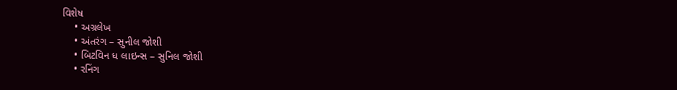વિશેષ
    • અગ્રલેખ
    • અંતરંગ – સુનીલ જોશી
    • બિટવિન ધ લાઇન્સ – સુનિલ જોશી
    • રનિંગ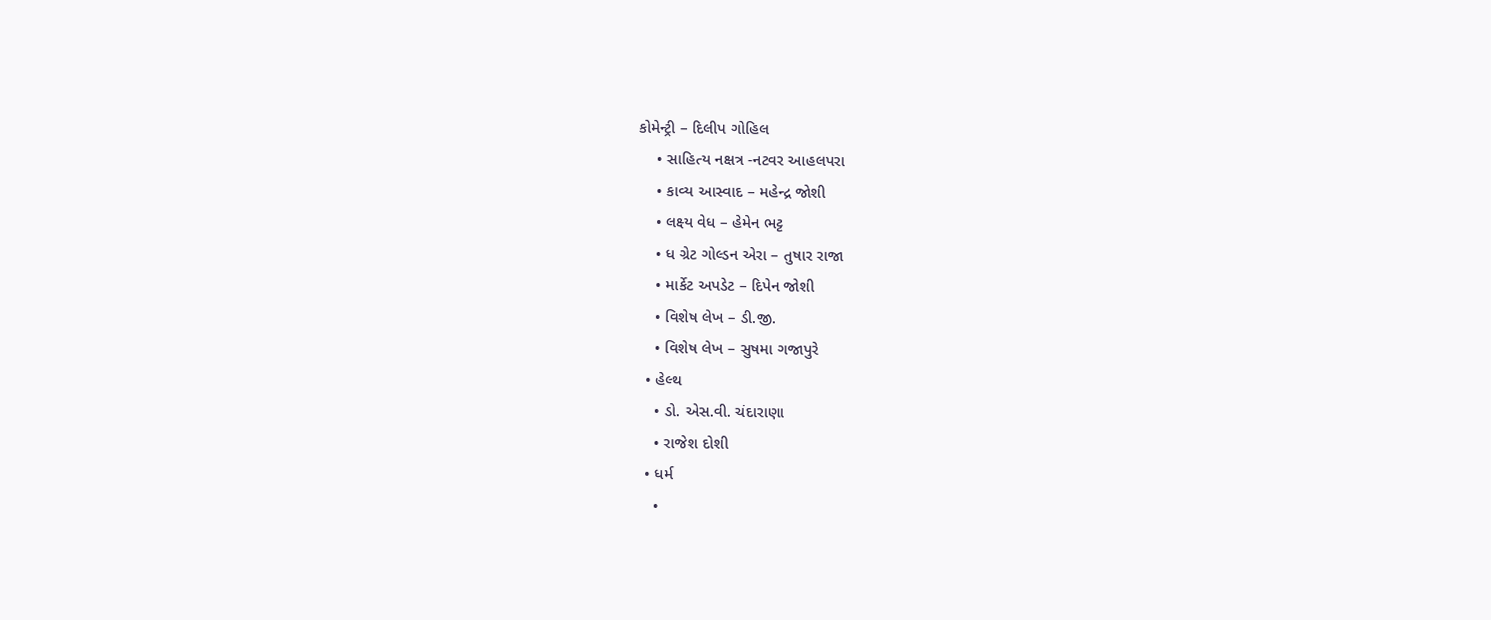કોમેન્ટ્રી – દિલીપ ગોહિલ
    • સાહિત્ય નક્ષત્ર -નટવર આહલપરા
    • કાવ્ય આસ્વાદ – મહેન્દ્ર જોશી
    • લક્ષ્ય વેધ – હેમેન ભટ્ટ
    • ધ ગ્રેટ ગોલ્ડન એરા – તુષાર રાજા
    • માર્કેટ અપડેટ – દિપેન જોશી
    • વિશેષ લેખ – ડી.જી.
    • વિશેષ લેખ – સુષમા ગજાપુરે
  • હેલ્થ
    • ડો. એસ.વી. ચંદારાણા
    • રાજેશ દોશી
  • ધર્મ
    •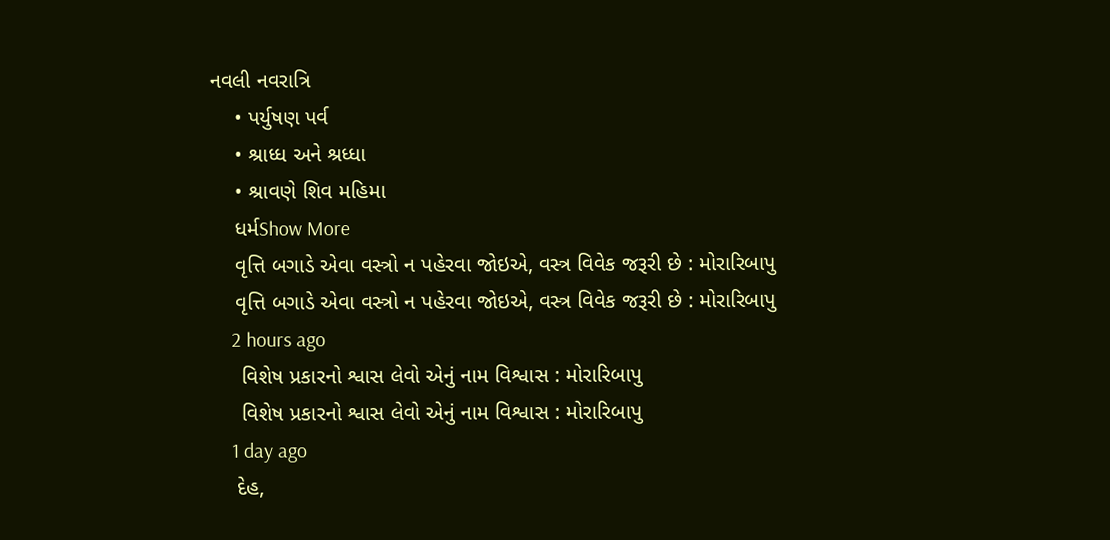નવલી નવરાત્રિ
    • પર્યુષણ પર્વ
    • શ્રાધ્ધ અને શ્રધ્ધા
    • શ્રાવણે શિવ મહિમા
    ધર્મShow More
    વૃત્તિ બગાડે એવા વસ્ત્રો ન પહેરવા જોઇએ, વસ્ત્ર વિવેક જરૂરી છે : મોરારિબાપુ
    વૃત્તિ બગાડે એવા વસ્ત્રો ન પહેરવા જોઇએ, વસ્ત્ર વિવેક જરૂરી છે : મોરારિબાપુ
    2 hours ago
     વિશેષ પ્રકારનો શ્વાસ લેવો એનું નામ વિશ્વાસ : મોરારિબાપુ
     વિશેષ પ્રકારનો શ્વાસ લેવો એનું નામ વિશ્વાસ : મોરારિબાપુ
    1 day ago
    દેહ,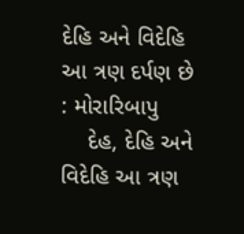દેહિ અને વિદેહિ આ ત્રણ દર્પણ છે : મોરારિબાપુ
    દેહ, દેહિ અને વિદેહિ આ ત્રણ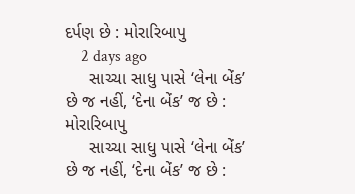દર્પણ છે : મોરારિબાપુ
    2 days ago
     સાચ્ચા સાધુ પાસે ‘લેના બેંક’ છે જ નહીં, ‘દેના બેંક’ જ છે : મોરારિબાપુ
     સાચ્ચા સાધુ પાસે ‘લેના બેંક’ છે જ નહીં, ‘દેના બેંક’ જ છે :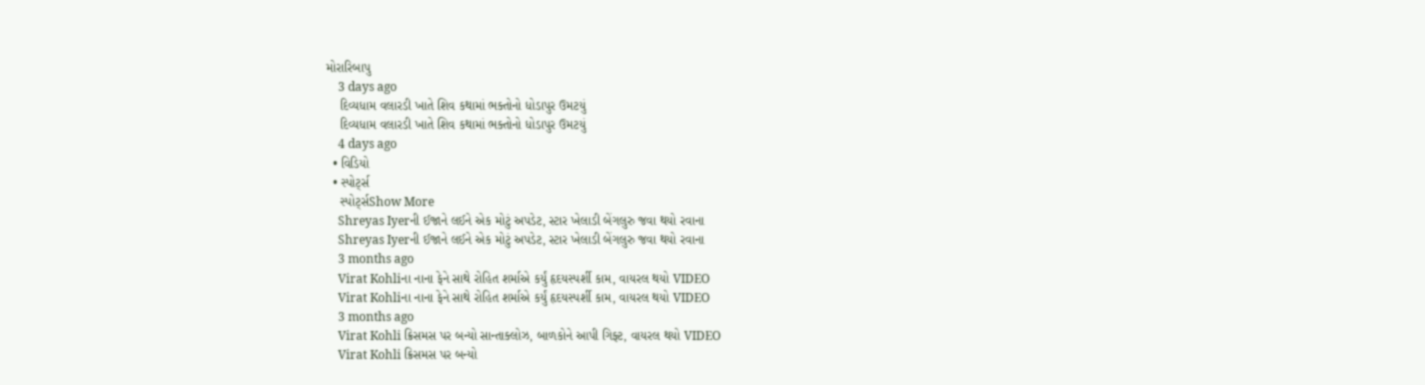મોરારિબાપુ
    3 days ago
    દિવ્યધામ વલારડી ખાતે શિવ કથામાં ભક્તોનો ધોડાપુર ઉમટયું
    દિવ્યધામ વલારડી ખાતે શિવ કથામાં ભક્તોનો ધોડાપુર ઉમટયું
    4 days ago
  • વિડિયો
  • સ્પોર્ટ્સ
    સ્પોર્ટ્સShow More
    Shreyas Iyerની ઈજાને લઈને એક મોટું અપડેટ, સ્ટાર ખેલાડી બેંગલુરુ જવા થયો રવાના
    Shreyas Iyerની ઈજાને લઈને એક મોટું અપડેટ, સ્ટાર ખેલાડી બેંગલુરુ જવા થયો રવાના
    3 months ago
    Virat Kohliના નાના ફેને સાથે રોહિત શર્માએ કર્યું હૃદયસ્પર્શી કામ, વાયરલ થયો VIDEO
    Virat Kohliના નાના ફેને સાથે રોહિત શર્માએ કર્યું હૃદયસ્પર્શી કામ, વાયરલ થયો VIDEO
    3 months ago
    Virat Kohli ક્રિસમસ પર બન્યો સાન્તાક્લોઝ, બાળકોને આપી ગિફ્ટ, વાયરલ થયો VIDEO
    Virat Kohli ક્રિસમસ પર બન્યો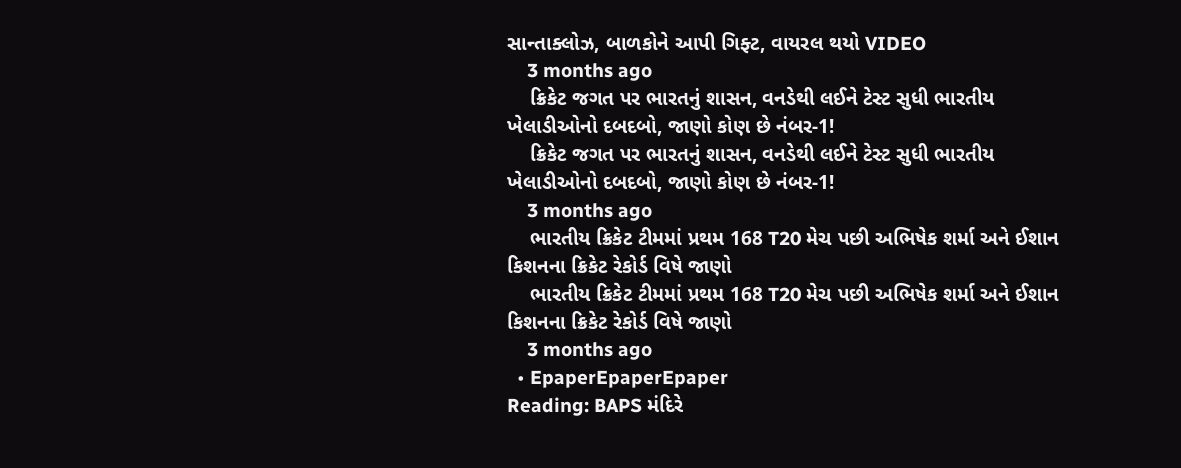સાન્તાક્લોઝ, બાળકોને આપી ગિફ્ટ, વાયરલ થયો VIDEO
    3 months ago
    ક્રિકેટ જગત પર ભારતનું શાસન, વનડેથી લઈને ટેસ્ટ સુધી ભારતીય ખેલાડીઓનો દબદબો, જાણો કોણ છે નંબર-1!
    ક્રિકેટ જગત પર ભારતનું શાસન, વનડેથી લઈને ટેસ્ટ સુધી ભારતીય ખેલાડીઓનો દબદબો, જાણો કોણ છે નંબર-1!
    3 months ago
    ભારતીય ક્રિકેટ ટીમમાં પ્રથમ 168 T20 મેચ પછી અભિષેક શર્મા અને ઈશાન કિશનના ક્રિકેટ રેકોર્ડ વિષે જાણો
    ભારતીય ક્રિકેટ ટીમમાં પ્રથમ 168 T20 મેચ પછી અભિષેક શર્મા અને ઈશાન કિશનના ક્રિકેટ રેકોર્ડ વિષે જાણો
    3 months ago
  • EpaperEpaperEpaper
Reading: BAPS મંદિરે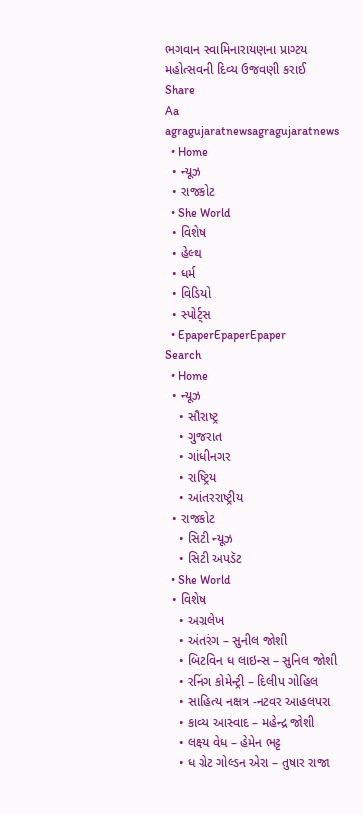ભગવાન સ્વામિનારાયણના પ્રાગ્ટય મહોત્સવની દિવ્ય ઉજવણી કરાઈ
Share
Aa
agragujaratnewsagragujaratnews
  • Home
  • ન્યૂઝ
  • રાજકોટ
  • She World
  • વિશેષ
  • હેલ્થ
  • ધર્મ
  • વિડિયો
  • સ્પોર્ટ્સ
  • EpaperEpaperEpaper
Search
  • Home
  • ન્યૂઝ
    • સૌરાષ્ટ્ર
    • ગુજરાત
    • ગાંધીનગર
    • રાષ્ટ્રિય
    • આંતરરાષ્ટ્રીય
  • રાજકોટ
    • સિટી ન્યૂઝ
    • સિટી અપડૅટ
  • She World
  • વિશેષ
    • અગ્રલેખ
    • અંતરંગ – સુનીલ જોશી
    • બિટવિન ધ લાઇન્સ – સુનિલ જોશી
    • રનિંગ કોમેન્ટ્રી – દિલીપ ગોહિલ
    • સાહિત્ય નક્ષત્ર -નટવર આહલપરા
    • કાવ્ય આસ્વાદ – મહેન્દ્ર જોશી
    • લક્ષ્ય વેધ – હેમેન ભટ્ટ
    • ધ ગ્રેટ ગોલ્ડન એરા – તુષાર રાજા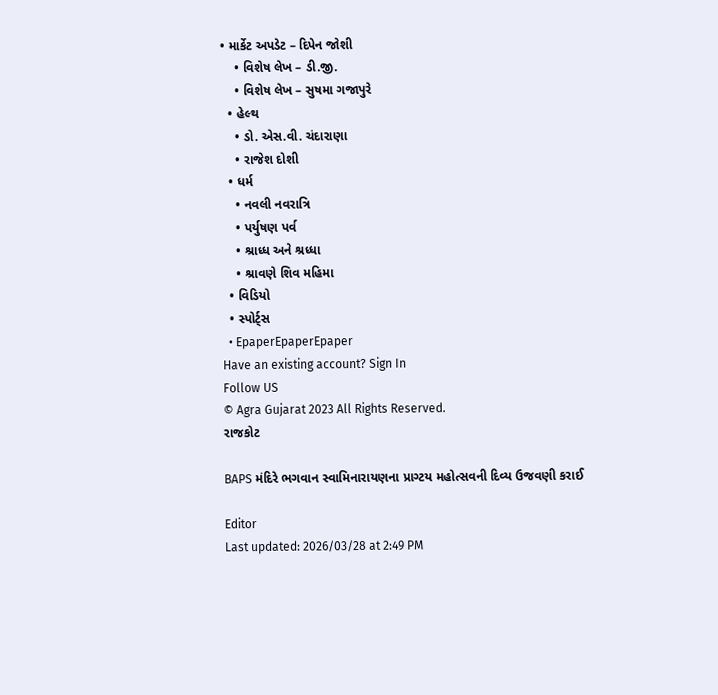• માર્કેટ અપડેટ – દિપેન જોશી
    • વિશેષ લેખ – ડી.જી.
    • વિશેષ લેખ – સુષમા ગજાપુરે
  • હેલ્થ
    • ડો. એસ.વી. ચંદારાણા
    • રાજેશ દોશી
  • ધર્મ
    • નવલી નવરાત્રિ
    • પર્યુષણ પર્વ
    • શ્રાધ્ધ અને શ્રધ્ધા
    • શ્રાવણે શિવ મહિમા
  • વિડિયો
  • સ્પોર્ટ્સ
  • EpaperEpaperEpaper
Have an existing account? Sign In
Follow US
© Agra Gujarat 2023 All Rights Reserved.
રાજકોટ

BAPS મંદિરે ભગવાન સ્વામિનારાયણના પ્રાગ્ટય મહોત્સવની દિવ્ય ઉજવણી કરાઈ

Editor
Last updated: 2026/03/28 at 2:49 PM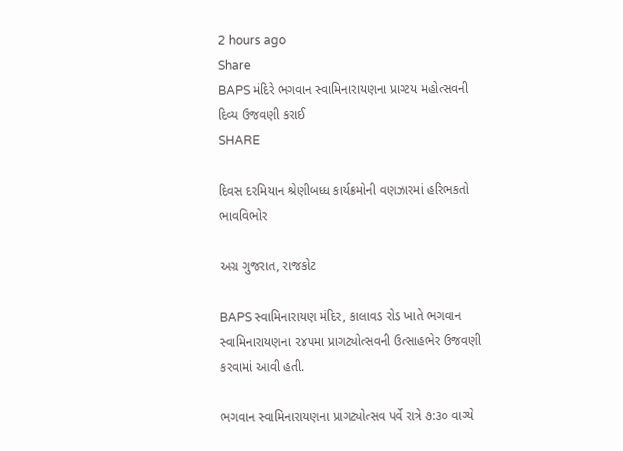2 hours ago
Share
BAPS મંદિરે ભગવાન સ્વામિનારાયણના પ્રાગ્ટય મહોત્સવની દિવ્ય ઉજવણી કરાઈ
SHARE

દિવસ દરમિયાન શ્રેણીબધ્ધ કાર્યક્રમોની વણઝારમાં હરિભકતો ભાવવિભોર

અગ્ર ગુજરાત, રાજકોટ

BAPS સ્વામિનારાયણ મંદિર, કાલાવડ રોડ ખાતે ભગવાન સ્વામિનારાયણના ૨૪૫મા પ્રાગટ્યોત્સવની ઉત્સાહભેર ઉજવણી કરવામાં આવી હતી.

ભગવાન સ્વામિનારાયણના પ્રાગટ્યોત્સવ પર્વે રાત્રે ૭:૩૦ વાગ્યે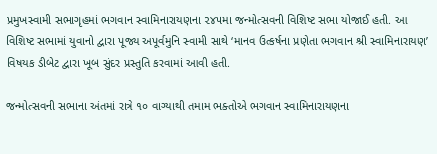પ્રમુખસ્વામી સભાગૃહમાં ભગવાન સ્વામિનારાયણના ૨૪૫મા જન્મોત્સવની વિશિષ્ટ સભા યોજાઈ હતી. આ વિશિષ્ટ સભામાં યુવાનો દ્વારા પૂજ્ય અપૂર્વમુનિ સ્વામી સાથે ‘માનવ ઉત્કર્ષના પ્રણેતા ભગવાન શ્રી સ્વામિનારાયણ’ વિષયક ડીબેટ દ્વારા ખૂબ સુંદર પ્રસ્તુતિ કરવામાં આવી હતી.

જન્મોત્સવની સભાના અંતમાં રાત્રે ૧૦ વાગ્યાથી તમામ ભક્તોએ ભગવાન સ્વામિનારાયણના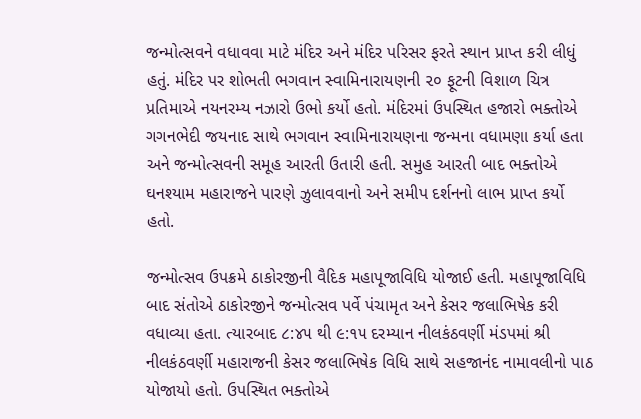જન્મોત્સવને વધાવવા માટે મંદિર અને મંદિર પરિસર ફરતે સ્થાન પ્રાપ્ત કરી લીધું હતું. મંદિર પર શોભતી ભગવાન સ્વામિનારાયણની ૨૦ ફૂટની વિશાળ ચિત્ર પ્રતિમાએ નયનરમ્ય નઝારો ઉભો કર્યો હતો. મંદિરમાં ઉપસ્થિત હજારો ભક્તોએ ગગનભેદી જયનાદ સાથે ભગવાન સ્વામિનારાયણના જન્મના વધામણા કર્યા હતા અને જન્મોત્સવની સમૂહ આરતી ઉતારી હતી. સમુહ આરતી બાદ ભક્તોએ ઘનશ્યામ મહારાજને પારણે ઝુલાવવાનો અને સમીપ દર્શનનો લાભ પ્રાપ્ત કર્યો હતો.

જન્મોત્સવ ઉપક્રમે ઠાકોરજીની વૈદિક મહાપૂજાવિધિ યોજાઈ હતી. મહાપૂજાવિધિ બાદ સંતોએ ઠાકોરજીને જન્મોત્સવ પર્વે પંચામૃત અને કેસર જલાભિષેક કરી વધાવ્યા હતા. ત્યારબાદ ૮:૪૫ થી ૯:૧૫ દરમ્યાન નીલકંઠવર્ણી મંડપમાં શ્રી નીલકંઠવર્ણી મહારાજની કેસર જલાભિષેક વિધિ સાથે સહજાનંદ નામાવલીનો પાઠ યોજાયો હતો. ઉપસ્થિત ભક્તોએ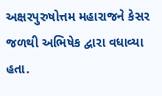અક્ષરપુરુષોત્તમ મહારાજને કેસર જળથી અભિષેક દ્વારા વધાવ્યા હતા.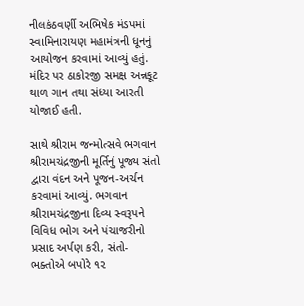નીલકંઠવર્ણી અભિષેક મંડપમાં સ્વામિનારાયણ મહામંત્રની ધૂનનું આયોજન કરવામાં આવ્યું હતું. મંદિર પર ઠાકોરજી સમક્ષ અન્નકૂટ થાળ ગાન તથા સંધ્યા આરતી યોજાઈ હતી.

સાથે શ્રીરામ જન્મોત્સવે ભગવાન શ્રીરામચંદ્રજીની મૂર્તિનું પૂજ્ય સંતો દ્વારા વંદન અને પૂજન-અર્ચન કરવામાં આવ્યું. ભગવાન શ્રીરામચંદ્રજીના દિવ્ય સ્વરૂપને વિવિધ ભોગ અને પંચાજરીનો પ્રસાદ અર્પણ કરી, સંતો-ભક્તોએ બપોરે ૧૨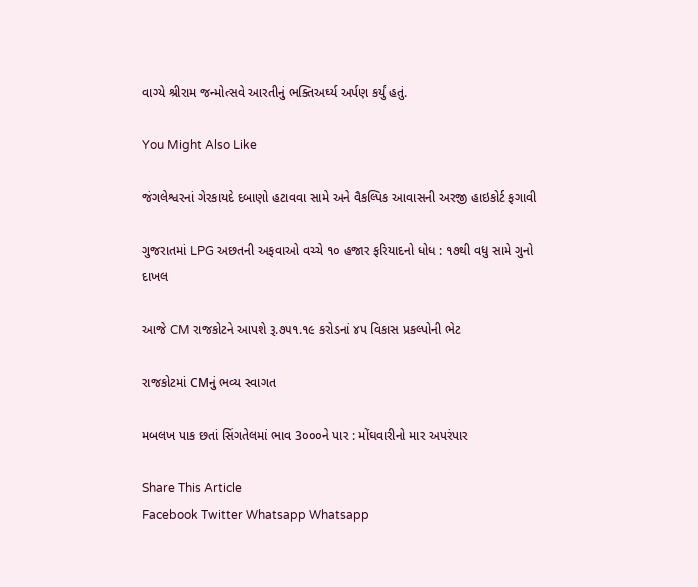વાગ્યે શ્રીરામ જન્મોત્સવે આરતીનું ભક્તિઅર્ઘ્ય અર્પણ કર્યું હતું.

You Might Also Like

જંગલેશ્વરનાં ગેરકાયદે દબાણો હટાવવા સામે અને વૈકલ્પિક આવાસની અરજી હાઇકોર્ટ ફગાવી

ગુજરાતમાં LPG અછતની અફવાઓ વચ્ચે ૧૦ હજાર ફરિયાદનો ધોધ : ૧૭થી વધુ સામે ગુનો દાખલ

આજે CM રાજકોટને આપશે રૂ.૭૫૧.૧૯ કરોડનાં ૪પ વિકાસ પ્રકલ્પોની ભેટ

રાજકોટમાં CMનું ભવ્ય સ્વાગત

મબલખ પાક છતાં સિંગતેલમાં ભાવ 3૦૦૦ને પાર : મોંઘવારીનો માર અપરંપાર

Share This Article
Facebook Twitter Whatsapp Whatsapp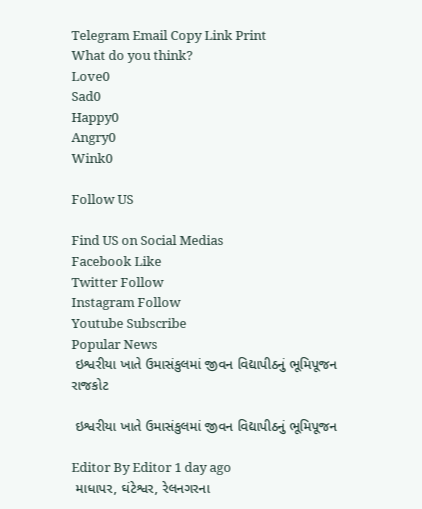Telegram Email Copy Link Print
What do you think?
Love0
Sad0
Happy0
Angry0
Wink0

Follow US

Find US on Social Medias
Facebook Like
Twitter Follow
Instagram Follow
Youtube Subscribe
Popular News
 ઇશ્વરીયા ખાતે ઉમાસંકુલમાં જીવન વિદ્યાપીઠનું ભૂમિપૂજન
રાજકોટ

 ઇશ્વરીયા ખાતે ઉમાસંકુલમાં જીવન વિદ્યાપીઠનું ભૂમિપૂજન

Editor By Editor 1 day ago
 માધાપર, ઘંટેશ્વર, રેલનગરના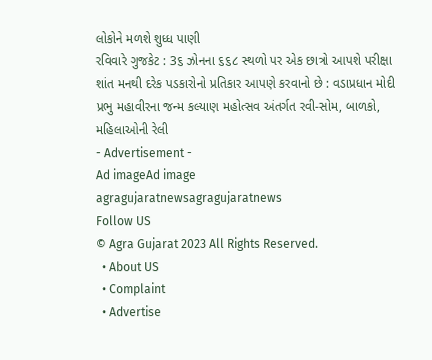લોકોને મળશે શુધ્ધ પાણી
રવિવારે ગુજકેટ : 3૬ ઝોનના ૬૬૮ સ્થળો પર એક છાત્રો આપશે પરીક્ષા
શાંત મનથી દરેક પડકારોનો પ્રતિકાર આપણે કરવાનો છે : વડાપ્રધાન મોદી
પ્રભુ મહાવીરના જન્મ કલ્યાણ મહોત્સવ અંતર્ગત રવી-સોમ, બાળકો, મહિલાઓની રેલી
- Advertisement -
Ad imageAd image
agragujaratnewsagragujaratnews
Follow US
© Agra Gujarat 2023 All Rights Reserved.
  • About US
  • Complaint
  • Advertise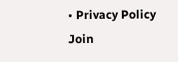• Privacy Policy
Join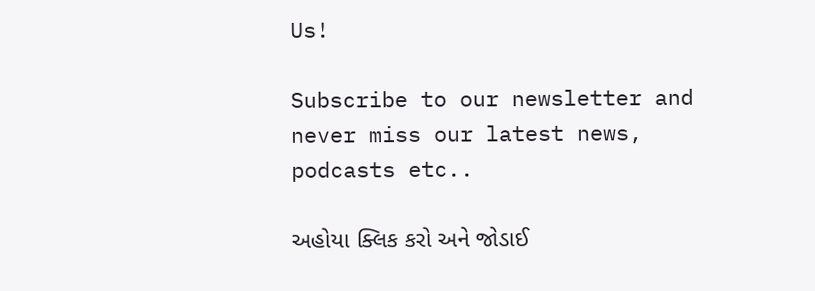Us!

Subscribe to our newsletter and never miss our latest news, podcasts etc..

અહોયા ક્લિક કરો અને જોડાઈ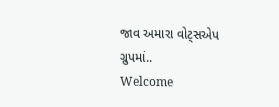જાવ અમારા વોટ્સએપ ગ્રુપમાં..
Welcome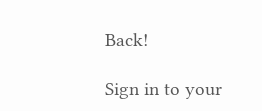Back!

Sign in to your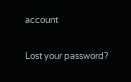account

Lost your password?